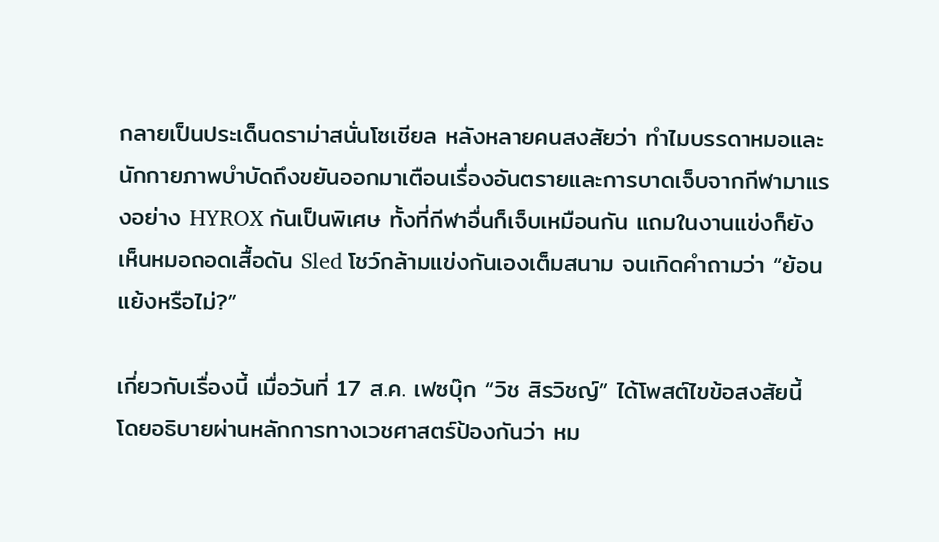กลายเป็นประเด็นดราม่าสนั่นโซเชียล หลังหลายคนสงสัยว่า ทำไมบรรดาหมอและนักกายภาพบำบัดถึงขยันออกมาเตือนเรื่องอันตรายและการบาดเจ็บจากกีฬามาแรงอย่าง HYROX กันเป็นพิเศษ ทั้งที่กีฬาอื่นก็เจ็บเหมือนกัน แถมในงานแข่งก็ยังเห็นหมอถอดเสื้อดัน Sled โชว์กล้ามแข่งกันเองเต็มสนาม จนเกิดคำถามว่า “ย้อนแย้งหรือไม่?”

เกี่ยวกับเรื่องนี้ เมื่อวันที่ 17 ส.ค. เฟซบุ๊ก “วิช สิรวิชญ์” ได้โพสต์ไขข้อสงสัยนี้ โดยอธิบายผ่านหลักการทางเวชศาสตร์ป้องกันว่า หม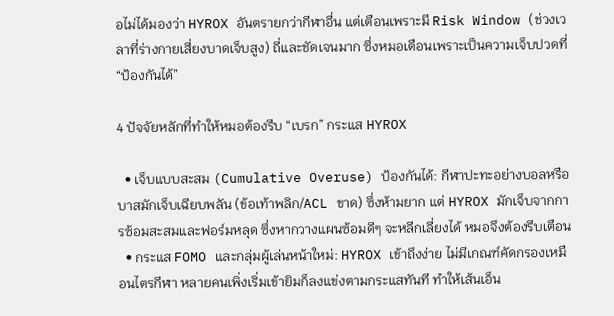อไม่ได้มองว่า HYROX อันตรายกว่ากีฬาอื่น แต่เตือนเพราะมี Risk Window (ช่วงเวลาที่ร่างกายเสี่ยงบาดเจ็บสูง) ถี่และชัดเจนมาก ซึ่งหมอเตือนเพราะเป็นความเจ็บปวดที่ “ป้องกันได้”

4 ปัจจัยหลักที่ทำให้หมอต้องรีบ “เบรก” กระแส HYROX

  • เจ็บแบบสะสม (Cumulative Overuse) ป้องกันได้: กีฬาปะทะอย่างบอลหรือบาสมักเจ็บเฉียบพลัน (ข้อเท้าพลิก/ACL ขาด) ซึ่งห้ามยาก แต่ HYROX มักเจ็บจากการซ้อมสะสมและฟอร์มหลุด ซึ่งหากวางแผนซ้อมดีๆ จะหลีกเลี่ยงได้ หมอจึงต้องรีบเตือน
  • กระแส FOMO และกลุ่มผู้เล่นหน้าใหม่: HYROX เข้าถึงง่าย ไม่มีเกณฑ์คัดกรองเหมือนไตรกีฬา หลายคนเพิ่งเริ่มเข้ายิมก็ลงแข่งตามกระแสทันที ทำให้เส้นเอ็น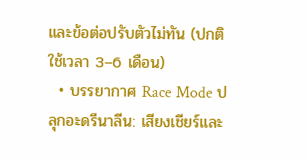และข้อต่อปรับตัวไม่ทัน (ปกติใช้เวลา 3–6 เดือน)
  • บรรยากาศ Race Mode ปลุกอะดรีนาลีน: เสียงเชียร์และ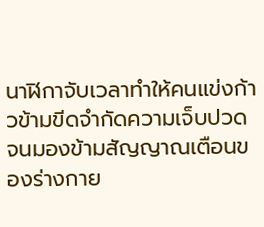นาฬิกาจับเวลาทำให้คนแข่งก้าวข้ามขีดจำกัดความเจ็บปวดจนมองข้ามสัญญาณเตือนของร่างกาย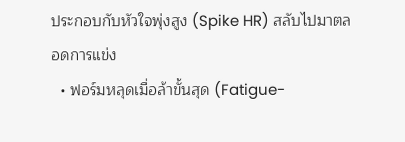ประกอบกับหัวใจพุ่งสูง (Spike HR) สลับไปมาตลอดการแข่ง
  • ฟอร์มหลุดเมื่อล้าขั้นสุด (Fatigue-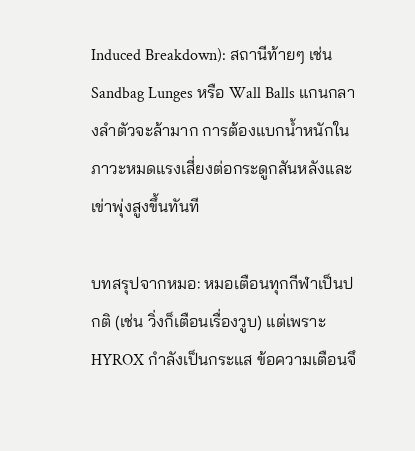Induced Breakdown): สถานีท้ายๆ เช่น Sandbag Lunges หรือ Wall Balls แกนกลางลำตัวจะล้ามาก การต้องแบกน้ำหนักในภาวะหมดแรงเสี่ยงต่อกระดูกสันหลังและเข่าพุ่งสูงขึ้นทันที

บทสรุปจากหมอ: หมอเตือนทุกกีฬาเป็นปกติ (เช่น วิ่งก็เตือนเรื่องวูบ) แต่เพราะ HYROX กำลังเป็นกระแส ข้อความเตือนจึ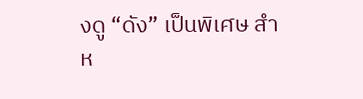งดู “ดัง” เป็นพิเศษ สำห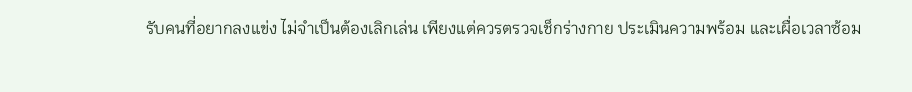รับคนที่อยากลงแข่ง ไม่จำเป็นต้องเลิกเล่น เพียงแต่ควรตรวจเช็กร่างกาย ประเมินความพร้อม และเผื่อเวลาซ้อม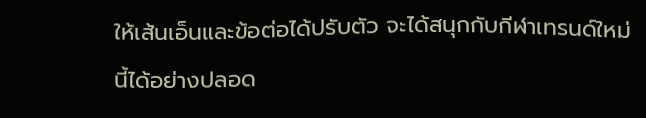ให้เส้นเอ็นและข้อต่อได้ปรับตัว จะได้สนุกกับกีฬาเทรนด์ใหม่นี้ได้อย่างปลอด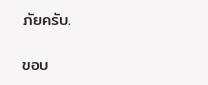ภัยครับ.

ขอบ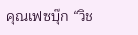คุณเฟซบุ๊ก “วิช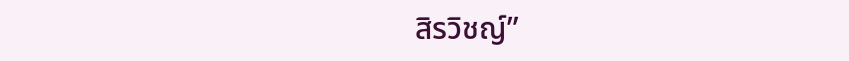สิรวิชญ์”